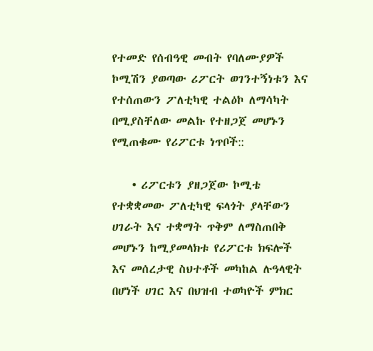የተመድ የሰብዓዊ መብት የባለሙያዎች ኮሚሽን ያወጣው ሪፖርት ወገንተኝነቱን እና የተሰጠውን ፖለቲካዊ ተልዕኮ ለማሳካት በሚያስቸለው መልኩ የተዘጋጀ መሆኑን የሚጠቁሙ የሪፖርቱ ነጥቦች::

    • ሪፖርቱን ያዘጋጀው ኮሚቴ የተቋቋመው ፖለቲካዊ ፍላጎት ያላቸውን ሀገራት እና ተቋማት ጥቅም ለማስጠበቅ መሆኑን ከሚያመላክቱ የሪፖርቱ ክፍሎች እና መሰረታዊ ስህተቶች መካከል ሉዓላዊት በሆነች ሀገር እና በህዝብ ተወካዮች ምክር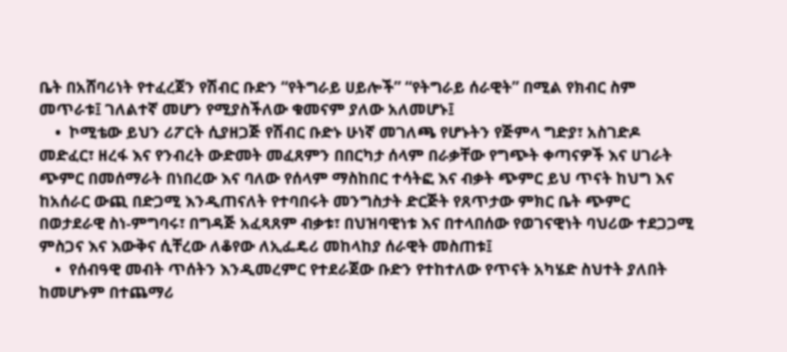ቤት በአሸባሪነት የተፈረጀን የሽብር ቡድን “የትግራይ ሀይሎች” “የትግራይ ሰራዊት” በሚል የክብር ስም መጥራቱ፤ ገለልተኛ መሆን የሚያስችለው ቁመናም ያለው አለመሆኑ፤
    •  ኮሚቴው ይህን ሪፖርት ሲያዘጋጅ የሽብር ቡድኑ ሁነኛ መገለጫ የሆኑትን የጅምላ ግድያ፣ አስገድዶ መድፈር፣ ዘረፋ እና የንብረት ውድመት መፈጸምን በበርካታ ሰላም በራቃቸው የግጭት ቀጣናዎች እና ሀገራት ጭምር በመሰማራት በነበረው እና ባለው የሰላም ማስከበር ተሳትፎ እና ብቃት ጭምር ይህ ጥናት ከህግ እና ከአሰራር ውጪ በድጋሚ እንዲጠናለት የተባበሩት መንግስታት ድርጅት የጸጥታው ምክር ቤት ጭምር በወታደራዊ ስነ-ምግባሩ፣ በግዳጅ አፈጻጸም ብቃቱ፣ በህዝባዊነቱ እና በተላበሰው የወገናዊነት ባህሪው ተደጋጋሚ ምስጋና እና እውቅና ሲቸረው ለቆየው ለኢፌዴሪ መከላከያ ሰራዊት መስጠቱ፤
    •  የሰብዓዊ መብት ጥሰትን እንዲመረምር የተደራጀው ቡድን የተከተለው የጥናት አካሄድ ስህተት ያለበት ከመሆኑም በተጨማሪ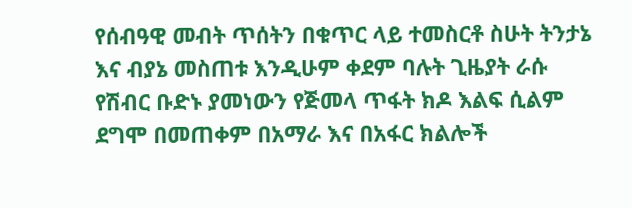የሰብዓዊ መብት ጥሰትን በቁጥር ላይ ተመስርቶ ስሁት ትንታኔ እና ብያኔ መስጠቱ እንዲሁም ቀደም ባሉት ጊዜያት ራሱ የሽብር ቡድኑ ያመነውን የጅመላ ጥፋት ክዶ እልፍ ሲልም ደግሞ በመጠቀም በአማራ እና በአፋር ክልሎች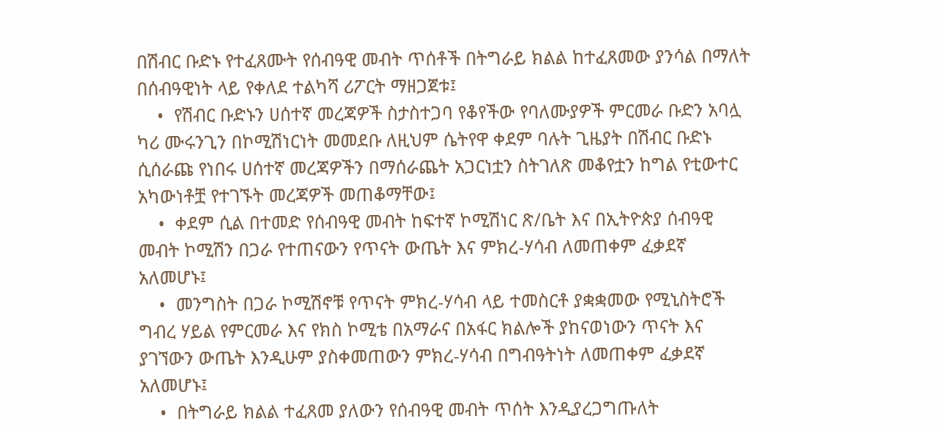በሽብር ቡድኑ የተፈጸሙት የሰብዓዊ መብት ጥሰቶች በትግራይ ክልል ከተፈጸመው ያንሳል በማለት በሰብዓዊነት ላይ የቀለደ ተልካሻ ሪፖርት ማዘጋጀቱ፤
    •  የሽብር ቡድኑን ሀሰተኛ መረጃዎች ስታስተጋባ የቆየችው የባለሙያዎች ምርመራ ቡድን አባሏ ካሪ ሙሩንጊን በኮሚሽነርነት መመደቡ ለዚህም ሴትየዋ ቀደም ባሉት ጊዜያት በሽብር ቡድኑ ሲሰራጩ የነበሩ ሀሰተኛ መረጃዎችን በማሰራጨት አጋርነቷን ስትገለጽ መቆየቷን ከግል የቲውተር አካውነቶቿ የተገኙት መረጃዎች መጠቆማቸው፤
    •  ቀደም ሲል በተመድ የሰብዓዊ መብት ከፍተኛ ኮሚሽነር ጽ/ቤት እና በኢትዮጵያ ሰብዓዊ መብት ኮሚሽን በጋራ የተጠናውን የጥናት ውጤት እና ምክረ-ሃሳብ ለመጠቀም ፈቃደኛ አለመሆኑ፤
    •  መንግስት በጋራ ኮሚሽኖቹ የጥናት ምክረ-ሃሳብ ላይ ተመስርቶ ያቋቋመው የሚኒስትሮች ግብረ ሃይል የምርመራ እና የክስ ኮሚቴ በአማራና በአፋር ክልሎች ያከናወነውን ጥናት እና ያገኘውን ውጤት እንዲሁም ያስቀመጠውን ምክረ-ሃሳብ በግብዓትነት ለመጠቀም ፈቃደኛ አለመሆኑ፤
    •  በትግራይ ክልል ተፈጸመ ያለውን የሰብዓዊ መብት ጥሰት እንዲያረጋግጡለት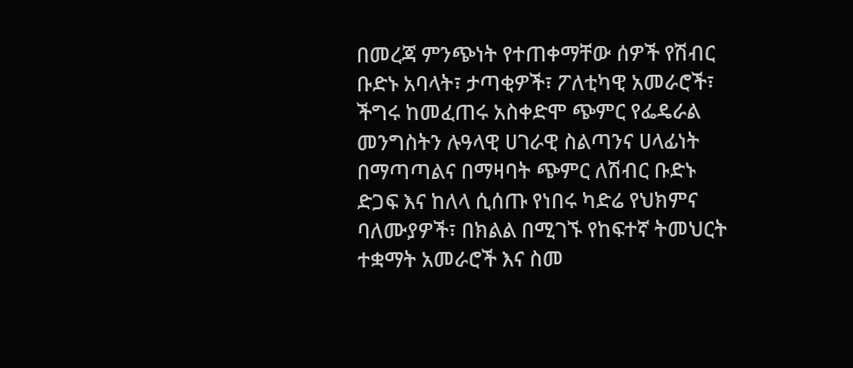በመረጃ ምንጭነት የተጠቀማቸው ሰዎች የሽብር ቡድኑ አባላት፣ ታጣቂዎች፣ ፖለቲካዊ አመራሮች፣ ችግሩ ከመፈጠሩ አስቀድሞ ጭምር የፌዴራል መንግስትን ሉዓላዊ ሀገራዊ ስልጣንና ሀላፊነት በማጣጣልና በማዛባት ጭምር ለሽብር ቡድኑ ድጋፍ እና ከለላ ሲሰጡ የነበሩ ካድሬ የህክምና ባለሙያዎች፣ በክልል በሚገኙ የከፍተኛ ትመህርት ተቋማት አመራሮች እና ስመ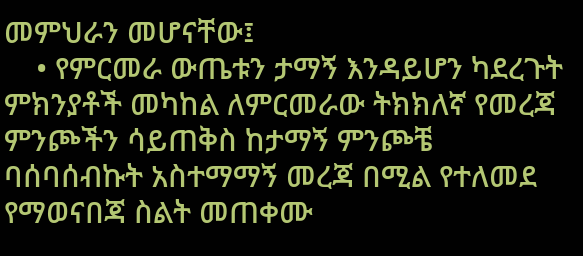መምህራን መሆናቸው፤
    • የምርመራ ውጤቱን ታማኝ እንዳይሆን ካደረጉት ምክንያቶች መካከል ለምርመራው ትክክለኛ የመረጃ ምንጮችን ሳይጠቅስ ከታማኝ ምንጮቼ ባሰባሰብኩት አስተማማኝ መረጃ በሚል የተለመደ የማወናበጃ ስልት መጠቀሙ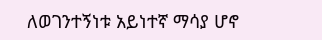ለወገንተኝነቱ አይነተኛ ማሳያ ሆኖ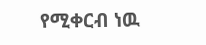የሚቀርብ ነዉ